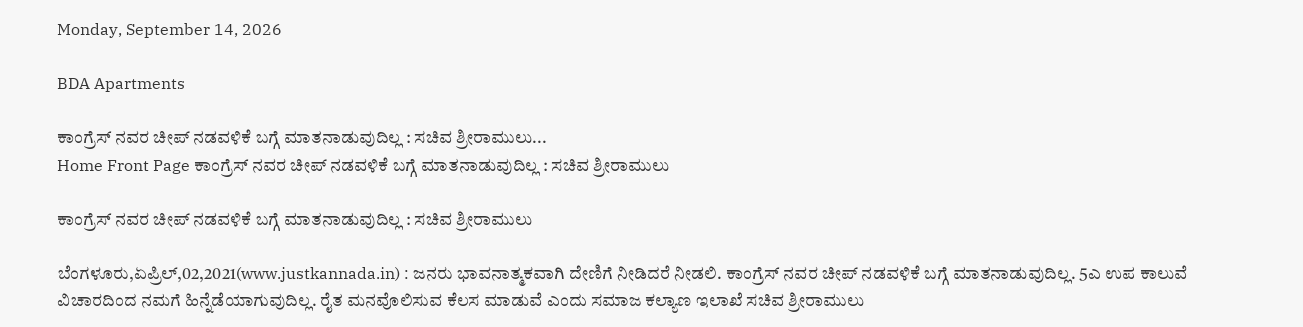Monday, September 14, 2026

BDA Apartments

ಕಾಂಗ್ರೆಸ್ ನವರ ಚೀಪ್ ನಡವಳಿಕೆ ಬಗ್ಗೆ ಮಾತನಾಡುವುದಿಲ್ಲ : ಸಚಿವ ಶ್ರೀರಾಮುಲು...
Home Front Page ಕಾಂಗ್ರೆಸ್ ನವರ ಚೀಪ್ ನಡವಳಿಕೆ ಬಗ್ಗೆ ಮಾತನಾಡುವುದಿಲ್ಲ : ಸಚಿವ ಶ್ರೀರಾಮುಲು

ಕಾಂಗ್ರೆಸ್ ನವರ ಚೀಪ್ ನಡವಳಿಕೆ ಬಗ್ಗೆ ಮಾತನಾಡುವುದಿಲ್ಲ : ಸಚಿವ ಶ್ರೀರಾಮುಲು

ಬೆಂಗಳೂರು,ಏಪ್ರಿಲ್,02,2021(www.justkannada.in) : ಜನರು ಭಾವನಾತ್ಮಕವಾಗಿ ದೇಣಿಗೆ ನೀಡಿದರೆ ನೀಡಲಿ. ಕಾಂಗ್ರೆಸ್ ನವರ ಚೀಪ್ ನಡವಳಿಕೆ ಬಗ್ಗೆ ಮಾತನಾಡುವುದಿಲ್ಲ. 5ಎ ಉಪ ಕಾಲುವೆ ವಿಚಾರದಿಂದ ನಮಗೆ ಹಿನ್ನೆಡೆಯಾಗುವುದಿಲ್ಲ. ರೈತ ಮನವೊಲಿಸುವ ಕೆಲಸ ಮಾಡುವೆ ಎಂದು ಸಮಾಜ ಕಲ್ಯಾಣ ಇಲಾಖೆ ಸಚಿವ ಶ್ರೀರಾಮುಲು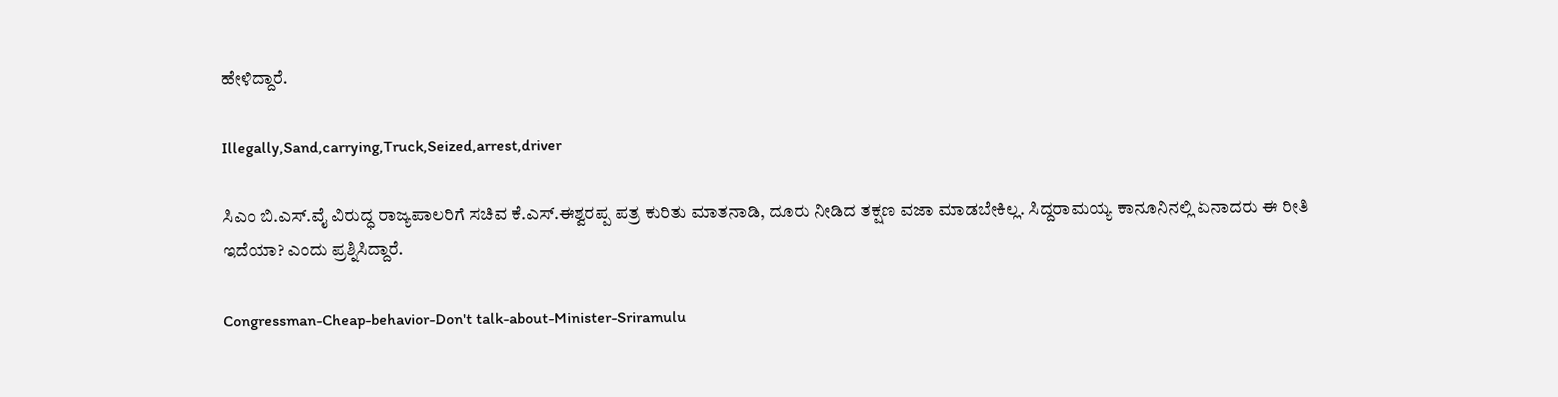ಹೇಳಿದ್ದಾರೆ.

Illegally,Sand,carrying,Truck,Seized,arrest,driver

ಸಿಎಂ ಬಿ.ಎಸ್.ವೈ ವಿರುದ್ಧ ರಾಜ್ಯಪಾಲರಿಗೆ ಸಚಿವ ಕೆ.ಎಸ್.ಈಶ್ವರಪ್ಪ ಪತ್ರ ಕುರಿತು ಮಾತನಾಡಿ, ದೂರು ನೀಡಿದ ತಕ್ಷಣ ವಜಾ ಮಾಡಬೇಕಿಲ್ಲ. ಸಿದ್ದರಾಮಯ್ಯ ಕಾನೂನಿನಲ್ಲಿ ಏನಾದರು ಈ ರೀತಿ ಇದೆಯಾ? ಎಂದು ಪ್ರಶ್ನಿಸಿದ್ದಾರೆ.

Congressman-Cheap-behavior-Don't talk-about-Minister-Sriramulu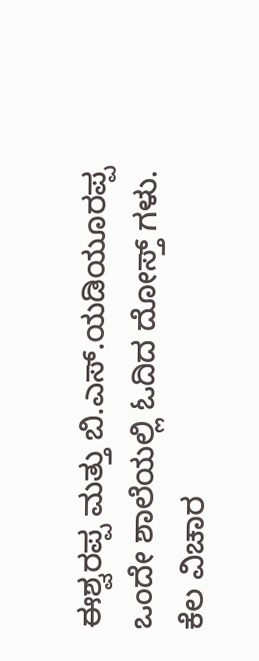ಈಶ್ವರಪ್ಪ ಮತ್ತು ಬಿ.ಎಸ್.ಯಡಿಯೂರಪ್ಪ ಒಂದೇ ಶಾಲೆಯಲ್ಲಿ ಓದಿದ ದೋಸ್ತ್ ಗಳು. ಕೆಲ ವಿಚಾರ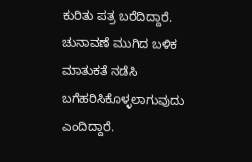ಕುರಿತು ಪತ್ರ ಬರೆದಿದ್ದಾರೆ. ಚುನಾವಣೆ ಮುಗಿದ ಬಳಿಕ ಮಾತುಕತೆ ನಡೆಸಿ ಬಗೆಹರಿಸಿಕೊಳ್ಳಲಾಗುವುದು ಎಂದಿದ್ದಾರೆ.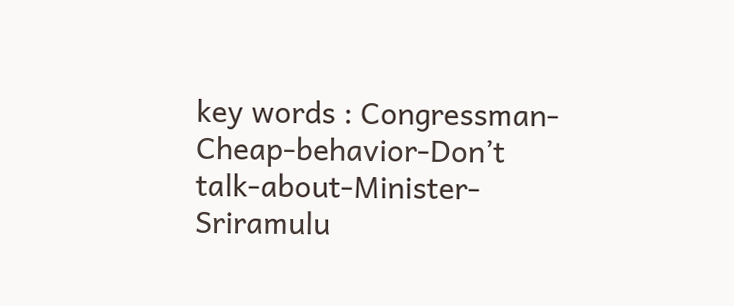key words : Congressman-Cheap-behavior-Don’t talk-about-Minister-Sriramulu